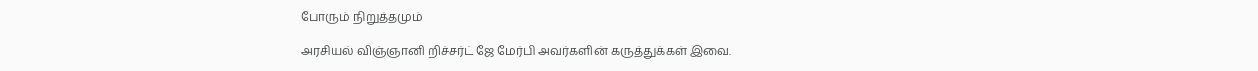போரும் நிறுத்தமும்

அரசியல் விஞ்ஞானி றிச்சர்ட் ஜே மேர்பி அவர்களின் கருத்துக்கள் இவை.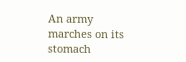An army marches on its stomach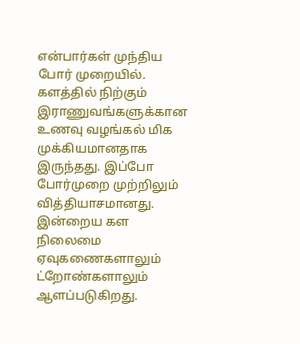என்பார்கள் முந்திய போர் முறையில். களத்தில் நிற்கும் இராணுவங்களுக்கான உணவு வழங்கல் மிக முக்கியமானதாக இருந்தது. இப்போ போர்முறை முற்றிலும் வித்தியாசமானது. இன்றைய கள நிலைமை ஏவுகணைகளாலும் ட்றோண்களாலும் ஆளப்படுகிறது.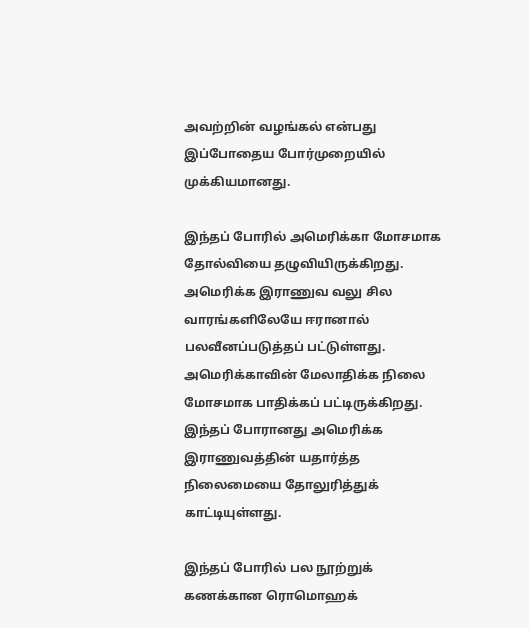அவற்றின் வழங்கல் என்பது இப்போதைய போர்முறையில் முக்கியமானது.

இந்தப் போரில் அமெரிக்கா மோசமாக தோல்வியை தழுவியிருக்கிறது. அமெரிக்க இராணுவ வலு சில வாரங்களிலேயே ஈரானால் பலவீனப்படுத்தப் பட்டுள்ளது. அமெரிக்காவின் மேலாதிக்க நிலை மோசமாக பாதிக்கப் பட்டிருக்கிறது. இந்தப் போரானது அமெரிக்க இராணுவத்தின் யதார்த்த நிலைமையை தோலுரித்துக் காட்டியுள்ளது.

இந்தப் போரில் பல நூற்றுக் கணக்கான ரொமொஹக்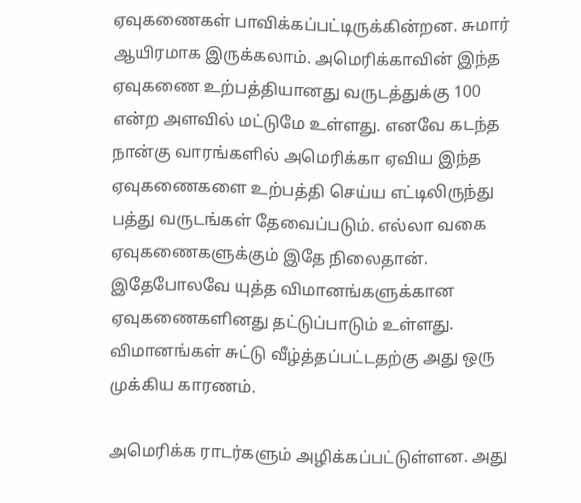ஏவுகணைகள் பாவிக்கப்பட்டிருக்கின்றன. சுமார் ஆயிரமாக இருக்கலாம். அமெரிக்காவின் இந்த ஏவுகணை உற்பத்தியானது வருடத்துக்கு 100 என்ற அளவில் மட்டுமே உள்ளது. எனவே கடந்த நான்கு வாரங்களில் அமெரிக்கா ஏவிய இந்த ஏவுகணைகளை உற்பத்தி செய்ய எட்டிலிருந்து பத்து வருடங்கள் தேவைப்படும். எல்லா வகை ஏவுகணைகளுக்கும் இதே நிலைதான். இதேபோலவே யுத்த விமானங்களுக்கான ஏவுகணைகளினது தட்டுப்பாடும் உள்ளது. விமானங்கள் சுட்டு வீழ்த்தப்பட்டதற்கு அது ஒரு முக்கிய காரணம்.

அமெரிக்க ராடர்களும் அழிக்கப்பட்டுள்ளன. அது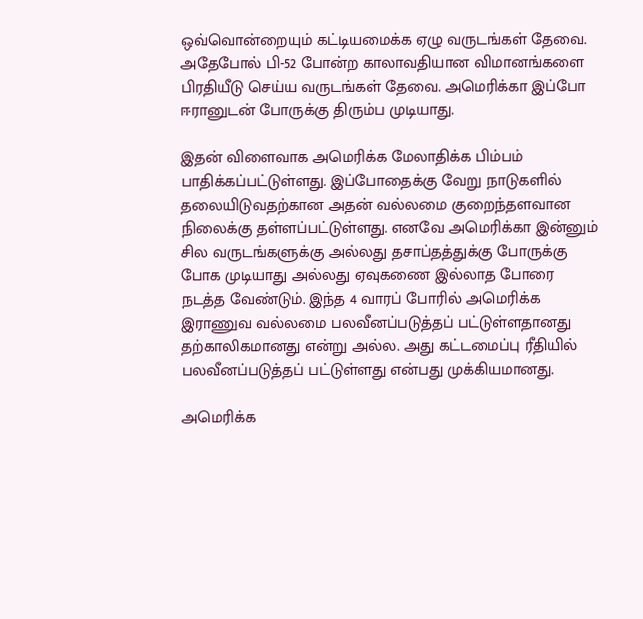ஒவ்வொன்றையும் கட்டியமைக்க ஏழு வருடங்கள் தேவை. அதேபோல் பி-52 போன்ற காலாவதியான விமானங்களை பிரதியீடு செய்ய வருடங்கள் தேவை. அமெரிக்கா இப்போ ஈரானுடன் போருக்கு திரும்ப முடியாது.

இதன் விளைவாக அமெரிக்க மேலாதிக்க பிம்பம் பாதிக்கப்பட்டுள்ளது. இப்போதைக்கு வேறு நாடுகளில் தலையிடுவதற்கான அதன் வல்லமை குறைந்தளவான நிலைக்கு தள்ளப்பட்டுள்ளது. எனவே அமெரிக்கா இன்னும் சில வருடங்களுக்கு அல்லது தசாப்தத்துக்கு போருக்கு போக முடியாது அல்லது ஏவுகணை இல்லாத போரை நடத்த வேண்டும். இந்த 4 வாரப் போரில் அமெரிக்க இராணுவ வல்லமை பலவீனப்படுத்தப் பட்டுள்ளதானது தற்காலிகமானது என்று அல்ல. அது கட்டமைப்பு ரீதியில் பலவீனப்படுத்தப் பட்டுள்ளது என்பது முக்கியமானது.

அமெரிக்க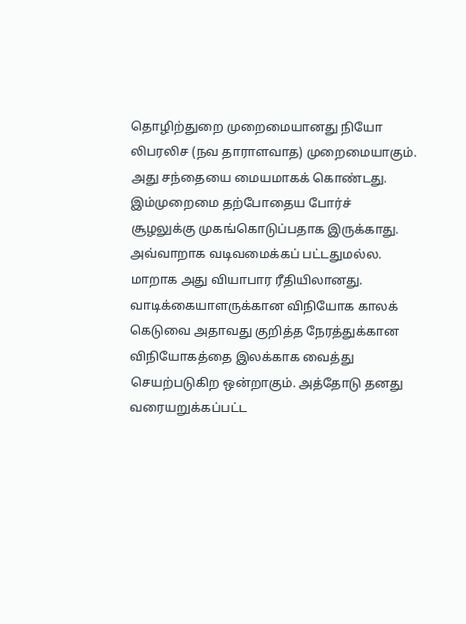தொழிற்துறை முறைமையானது நியோ லிபரலிச (நவ தாராளவாத) முறைமையாகும். அது சந்தையை மையமாகக் கொண்டது. இம்முறைமை தற்போதைய போர்ச் சூழலுக்கு முகங்கொடுப்பதாக இருக்காது. அவ்வாறாக வடிவமைக்கப் பட்டதுமல்ல. மாறாக அது வியாபார ரீதியிலானது. வாடிக்கையாளருக்கான விநியோக காலக் கெடுவை அதாவது குறித்த நேரத்துக்கான விநியோகத்தை இலக்காக வைத்து செயற்படுகிற ஒன்றாகும். அத்தோடு தனது வரையறுக்கப்பட்ட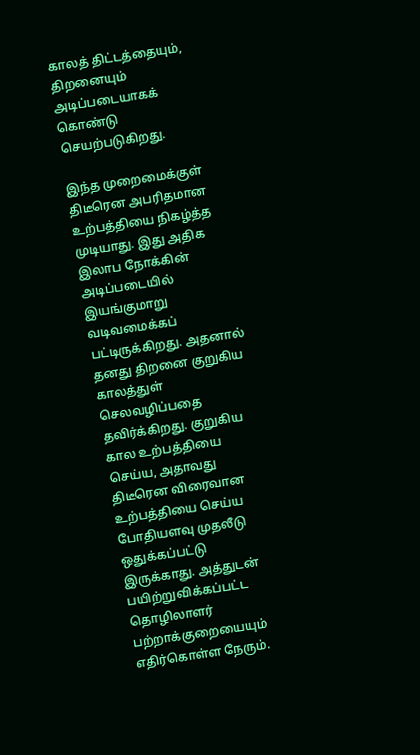காலத் திட்டத்தையும், திறனையும் அடிப்படையாகக் கொண்டு செயற்படுகிறது.

இந்த முறைமைக்குள் திடீரென அபரிதமான உற்பத்தியை நிகழ்த்த முடியாது. இது அதிக இலாப நோக்கின் அடிப்படையில் இயங்குமாறு வடிவமைக்கப் பட்டிருக்கிறது. அதனால் தனது திறனை குறுகிய காலத்துள் செலவழிப்பதை தவிர்க்கிறது. குறுகிய கால உற்பத்தியை செய்ய, அதாவது திடீரென விரைவான உற்பத்தியை செய்ய போதியளவு முதலீடு ஒதுக்கப்பட்டு இருக்காது. அத்துடன் பயிற்றுவிக்கப்பட்ட தொழிலாளர் பற்றாக்குறையையும் எதிர்கொள்ள நேரும்.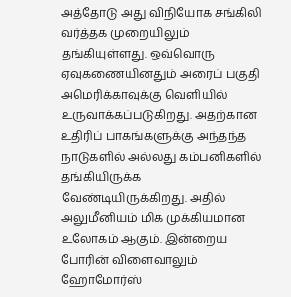அத்தோடு அது விநியோக சங்கிலி வர்த்தக முறையிலும் தங்கியுள்ளது. ஒவ்வொரு ஏவுகணையினதும் அரைப் பகுதி அமெரிக்காவுக்கு வெளியில் உருவாக்கப்படுகிறது. அதற்கான உதிரிப் பாகங்களுக்கு அந்தந்த நாடுகளில் அல்லது கம்பனிகளில் தங்கியிருக்க வேண்டியிருக்கிறது. அதில் அலுமீனியம் மிக முக்கியமான உலோகம் ஆகும். இன்றைய போரின் விளைவாலும் ஹோமோர்ஸ்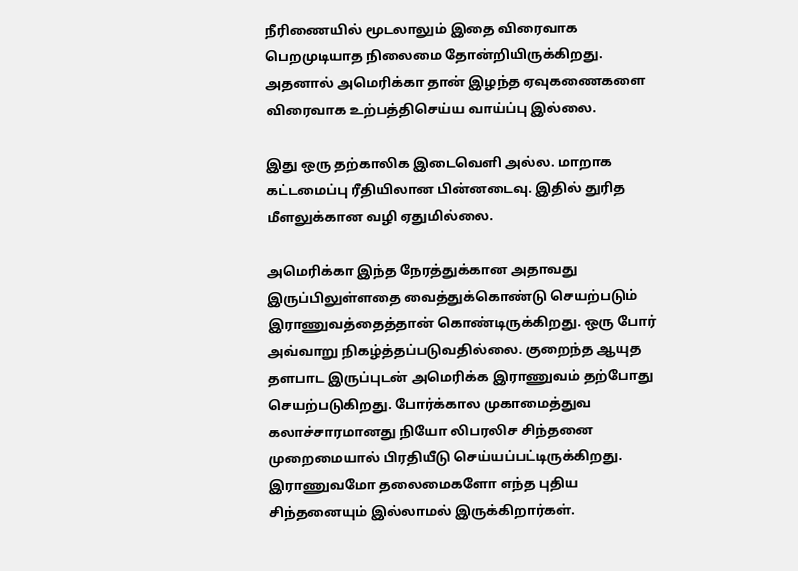நீரிணையில் மூடலாலும் இதை விரைவாக பெறமுடியாத நிலைமை தோன்றியிருக்கிறது. அதனால் அமெரிக்கா தான் இழந்த ஏவுகணைகளை விரைவாக உற்பத்திசெய்ய வாய்ப்பு இல்லை.

இது ஒரு தற்காலிக இடைவெளி அல்ல. மாறாக கட்டமைப்பு ரீதியிலான பின்னடைவு. இதில் துரித மீளலுக்கான வழி ஏதுமில்லை.

அமெரிக்கா இந்த நேரத்துக்கான அதாவது இருப்பிலுள்ளதை வைத்துக்கொண்டு செயற்படும் இராணுவத்தைத்தான் கொண்டிருக்கிறது. ஒரு போர் அவ்வாறு நிகழ்த்தப்படுவதில்லை. குறைந்த ஆயுத தளபாட இருப்புடன் அமெரிக்க இராணுவம் தற்போது செயற்படுகிறது. போர்க்கால முகாமைத்துவ கலாச்சாரமானது நியோ லிபரலிச சிந்தனை முறைமையால் பிரதியீடு செய்யப்பட்டிருக்கிறது. இராணுவமோ தலைமைகளோ எந்த புதிய சிந்தனையும் இல்லாமல் இருக்கிறார்கள்.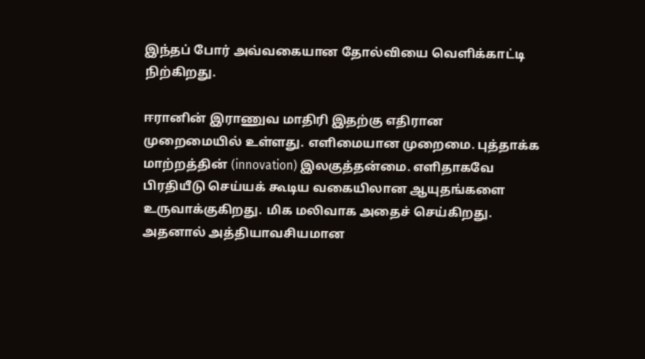இந்தப் போர் அவ்வகையான தோல்வியை வெளிக்காட்டி நிற்கிறது.

ஈரானின் இராணுவ மாதிரி இதற்கு எதிரான முறைமையில் உள்ளது. எளிமையான முறைமை. புத்தாக்க மாற்றத்தின் (innovation) இலகுத்தன்மை. எளிதாகவே பிரதியீடு செய்யக் கூடிய வகையிலான ஆயுதங்களை உருவாக்குகிறது. மிக மலிவாக அதைச் செய்கிறது. அதனால் அத்தியாவசியமான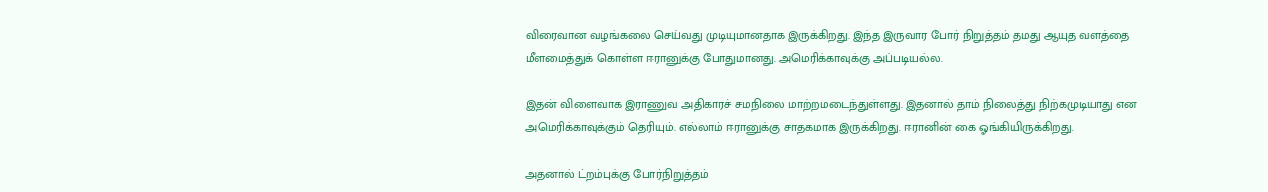விரைவான வழங்கலை செய்வது முடியுமானதாக இருக்கிறது. இந்த இருவார போர் நிறுத்தம் தமது ஆயுத வளத்தை மீளமைத்துக் கொள்ள ஈரானுக்கு போதுமானது. அமெரிக்காவுக்கு அப்படியல்ல.

இதன் விளைவாக இராணுவ அதிகாரச் சமநிலை மாற்றமடைந்துள்ளது. இதனால் தாம் நிலைத்து நிற்கமுடியாது என அமெரிக்காவுக்கும் தெரியும். எல்லாம் ஈரானுக்கு சாதகமாக இருக்கிறது. ஈரானின் கை ஓங்கியிருக்கிறது.

அதனால் ட்றம்புக்கு போர்நிறுத்தம்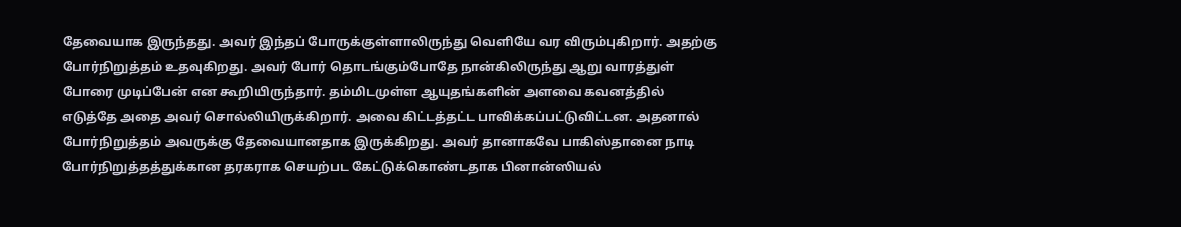தேவையாக இருந்தது. அவர் இந்தப் போருக்குள்ளாலிருந்து வெளியே வர விரும்புகிறார். அதற்கு போர்நிறுத்தம் உதவுகிறது. அவர் போர் தொடங்கும்போதே நான்கிலிருந்து ஆறு வாரத்துள் போரை முடிப்பேன் என கூறியிருந்தார். தம்மிடமுள்ள ஆயுதங்களின் அளவை கவனத்தில் எடுத்தே அதை அவர் சொல்லியிருக்கிறார். அவை கிட்டத்தட்ட பாவிக்கப்பட்டுவிட்டன. அதனால் போர்நிறுத்தம் அவருக்கு தேவையானதாக இருக்கிறது. அவர் தானாகவே பாகிஸ்தானை நாடி போர்நிறுத்தத்துக்கான தரகராக செயற்பட கேட்டுக்கொண்டதாக பினான்ஸியல்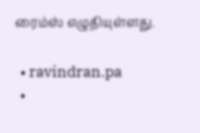ரைம்ஸ் எழுதியுள்ளது.

  • ravindran.pa
  •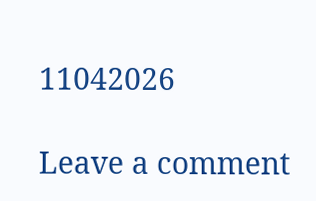11042026

Leave a comment